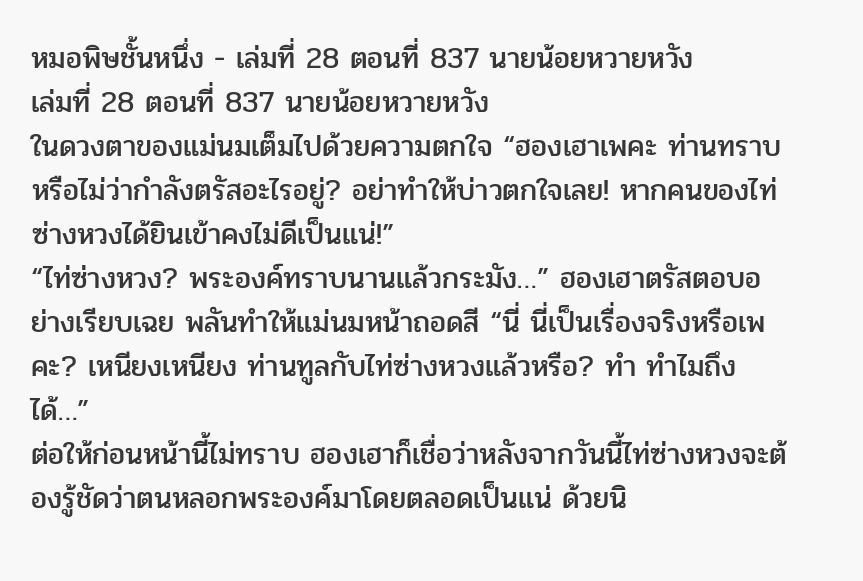หมอพิษชั้นหนึ่ง - เล่มที่ 28 ตอนที่ 837 นายน้อยหวายหวัง
เล่มที่ 28 ตอนที่ 837 นายน้อยหวายหวัง
ในดวงตาของแม่นมเต็มไปด้วยความตกใจ “ฮองเฮาเพคะ ท่านทราบหรือไม่ว่ากำลังตรัสอะไรอยู่? อย่าทำให้บ่าวตกใจเลย! หากคนของไท่ซ่างหวงได้ยินเข้าคงไม่ดีเป็นแน่!”
“ไท่ซ่างหวง? พระองค์ทราบนานแล้วกระมัง…” ฮองเฮาตรัสตอบอย่างเรียบเฉย พลันทำให้แม่นมหน้าถอดสี “นี่ นี่เป็นเรื่องจริงหรือเพคะ? เหนียงเหนียง ท่านทูลกับไท่ซ่างหวงแล้วหรือ? ทำ ทำไมถึงได้…”
ต่อให้ก่อนหน้านี้ไม่ทราบ ฮองเฮาก็เชื่อว่าหลังจากวันนี้ไท่ซ่างหวงจะต้องรู้ชัดว่าตนหลอกพระองค์มาโดยตลอดเป็นแน่ ด้วยนิ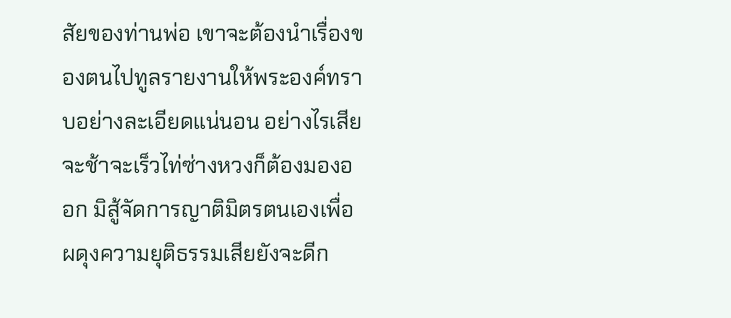สัยของท่านพ่อ เขาจะต้องนำเรื่องของตนไปทูลรายงานให้พระองค์ทราบอย่างละเอียดแน่นอน อย่างไรเสียจะช้าจะเร็วไท่ซ่างหวงก็ต้องมองออก มิสู้จัดการญาติมิตรตนเองเพื่อผดุงความยุติธรรมเสียยังจะดีก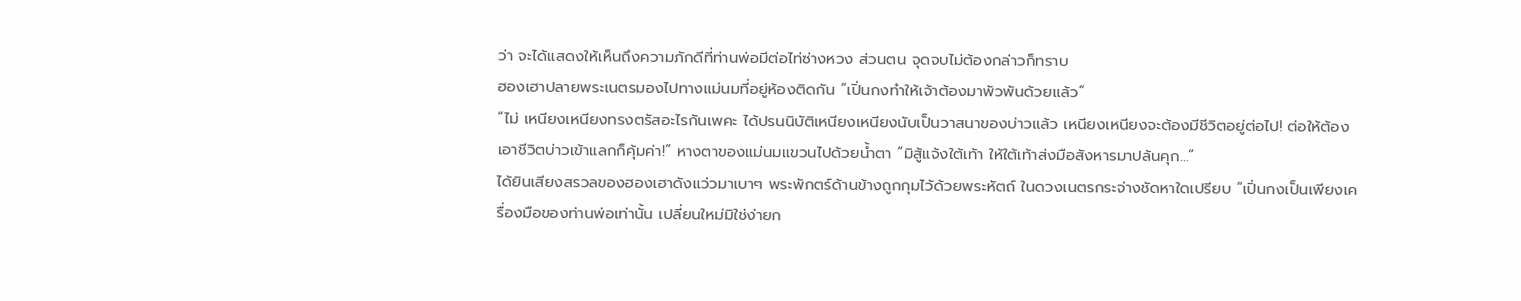ว่า จะได้แสดงให้เห็นถึงความภักดีที่ท่านพ่อมีต่อไท่ซ่างหวง ส่วนตน จุดจบไม่ต้องกล่าวก็ทราบ
ฮองเฮาปลายพระเนตรมองไปทางแม่นมที่อยู่ห้องติดกัน “เปิ่นกงทำให้เจ้าต้องมาพัวพันด้วยแล้ว”
“ไม่ เหนียงเหนียงทรงตรัสอะไรกันเพคะ ได้ปรนนิบัติเหนียงเหนียงนับเป็นวาสนาของบ่าวแล้ว เหนียงเหนียงจะต้องมีชีวิตอยู่ต่อไป! ต่อให้ต้องเอาชีวิตบ่าวเข้าแลกก็คุ้มค่า!” หางตาของแม่นมแขวนไปด้วยน้ำตา “มิสู้แจ้งใต้เท้า ให้ใต้เท้าส่งมือสังหารมาปล้นคุก…”
ได้ยินเสียงสรวลของฮองเฮาดังแว่วมาเบาๆ พระพักตร์ด้านข้างถูกกุมไว้ด้วยพระหัตถ์ ในดวงเนตรกระจ่างชัดหาใดเปรียบ “เปิ่นกงเป็นเพียงเครื่องมือของท่านพ่อเท่านั้น เปลี่ยนใหม่มิใช่ง่ายก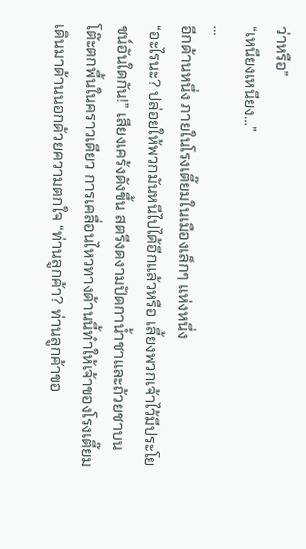ว่าหรือ”
“เหนียงเหนียง…”
…
อีกด้านหนึ่ง ภายในโรงเตี๊ยมในเมืองเล็กๆ แห่งหนึ่ง
“อะไรนะ? ปล่อยให้พวกมันหนีไปได้อีกแล้วหรือ เลี้ยงพวกเจ้าไว้มีประโยชน์อันใดกัน!” เสียงเคร้งดังขึ้น สตรีงดงามปัดกาน้ำชาและถ้วยชาบนโต๊ะตกพื้นในคราวเดียว การเคลื่อนไหวทางด้านนี้ทำให้เจ้าของโรงเตี๊ยมเดินมาด้านนอกด้วยความตกใจ “ท่านลูกค้า? ท่านลูกค้าขอ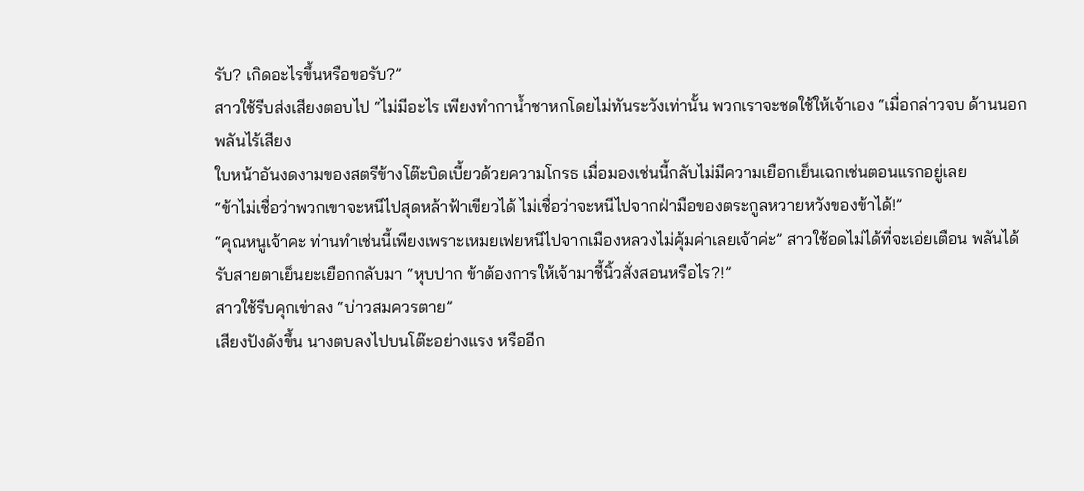รับ? เกิดอะไรขึ้นหรือขอรับ?”
สาวใช้รีบส่งเสียงตอบไป “ไม่มีอะไร เพียงทำกาน้ำชาหกโดยไม่ทันระวังเท่านั้น พวกเราจะชดใช้ให้เจ้าเอง “เมื่อกล่าวจบ ด้านนอกพลันไร้เสียง
ใบหน้าอันงดงามของสตรีข้างโต๊ะบิดเบี้ยวด้วยความโกรธ เมื่อมองเช่นนี้กลับไม่มีความเยือกเย็นเฉกเช่นตอนแรกอยู่เลย
“ข้าไม่เชื่อว่าพวกเขาจะหนีไปสุดหล้าฟ้าเขียวได้ ไม่เชื่อว่าจะหนีไปจากฝ่ามือของตระกูลหวายหวังของข้าได้!”
“คุณหนูเจ้าคะ ท่านทำเช่นนี้เพียงเพราะเหมยเฟยหนีไปจากเมืองหลวงไม่คุ้มค่าเลยเจ้าค่ะ” สาวใช้อดไม่ได้ที่จะเอ่ยเตือน พลันได้รับสายตาเย็นยะเยือกกลับมา “หุบปาก ข้าต้องการให้เจ้ามาชี้นิ้วสั่งสอนหรือไร?!”
สาวใช้รีบคุกเข่าลง “บ่าวสมควรตาย”
เสียงปังดังขึ้น นางตบลงไปบนโต๊ะอย่างแรง หรืออีก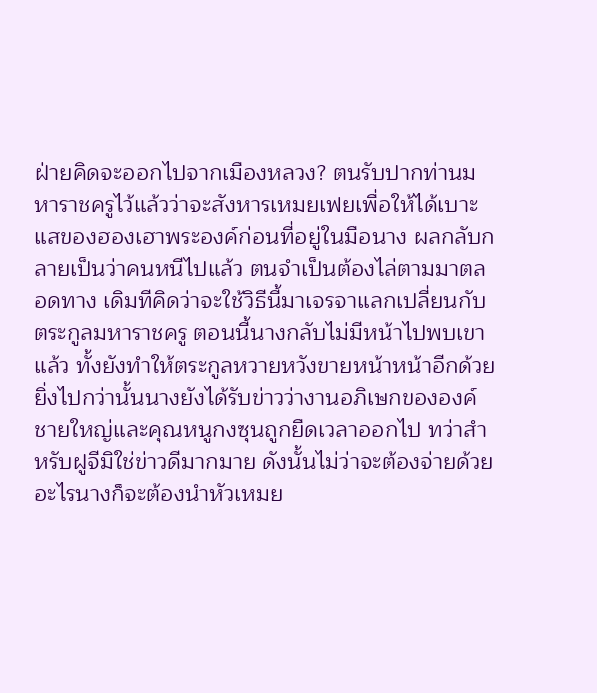ฝ่ายคิดจะออกไปจากเมืองหลวง? ตนรับปากท่านมหาราชครูไว้แล้วว่าจะสังหารเหมยเฟยเพื่อให้ได้เบาะแสของฮองเฮาพระองค์ก่อนที่อยู่ในมือนาง ผลกลับกลายเป็นว่าคนหนีไปแล้ว ตนจำเป็นต้องไล่ตามมาตลอดทาง เดิมทีคิดว่าจะใช้วิธีนี้มาเจรจาแลกเปลี่ยนกับตระกูลมหาราชครู ตอนนี้นางกลับไม่มีหน้าไปพบเขาแล้ว ทั้งยังทำให้ตระกูลหวายหวังขายหน้าหน้าอีกด้วย
ยิ่งไปกว่านั้นนางยังได้รับข่าวว่างานอภิเษกขององค์ชายใหญ่และคุณหนูกงซุนถูกยืดเวลาออกไป ทว่าสำหรับฝูจีมิใช่ข่าวดีมากมาย ดังนั้นไม่ว่าจะต้องจ่ายด้วยอะไรนางก็จะต้องนำหัวเหมย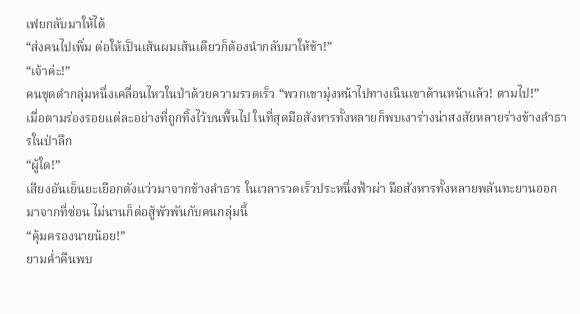เฟยกลับมาให้ได้
“ส่งคนไปเพิ่ม ต่อให้เป็นเส้นผมเส้นเดียวก็ต้องนำกลับมาให้ข้า!”
“เจ้าค่ะ!”
คนชุดดำกลุ่มหนึ่งเคลื่อนไหวในป่าด้วยความรวดเร็ว “พวกเขามุ่งหน้าไปทางเนินเขาด้านหน้าแล้ว! ตามไป!”
เมื่อตามร่องรอยแต่ละอย่างที่ถูกทิ้งไว้บนพื้นไป ในที่สุดมือสังหารทั้งหลายก็พบเงาร่างน่าสงสัยหลายร่างข้างลำธารในป่าลึก
“ผู้ใด!”
เสียงอันเย็นยะเยือกดังแว่วมาจากข้างลำธาร ในเวลารวดเร็วประหนึ่งฟ้าผ่า มือสังหารทั้งหลายพลันทะยานออกมาจากที่ซ่อน ไม่นานก็ต่อสู้พัวพันกับคนกลุ่มนี้
“คุ้มครองนายน้อย!”
ยามค่ำคืนพบ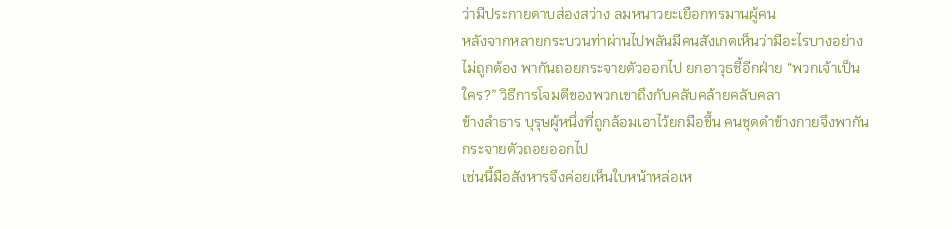ว่ามีประกายดาบส่องสว่าง ลมหนาวยะเยือกทรมานผู้คน
หลังจากหลายกระบวนท่าผ่านไปพลันมีคนสังเกตเห็นว่ามีอะไรบางอย่างไม่ถูกต้อง พากันถอยกระจายตัวออกไป ยกอาวุธชี้อีกฝ่าย “พวกเจ้าเป็นใคร?” วิธีการโจมตีของพวกเขาถึงกับคลับคล้ายคลับคลา
ข้างลำธาร บุรุษผู้หนึ่งที่ถูกล้อมเอาไว้ยกมือขึ้น คนชุดดำข้างกายจึงพากันกระจายตัวถอยออกไป
เช่นนี้มือสังหารจึงค่อยเห็นใบหน้าหล่อเห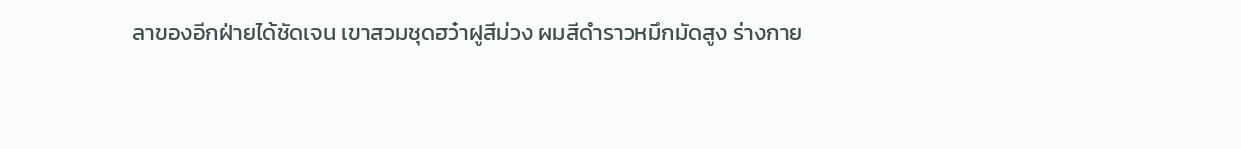ลาของอีกฝ่ายได้ชัดเจน เขาสวมชุดฮว๋าฝูสีม่วง ผมสีดำราวหมึกมัดสูง ร่างกาย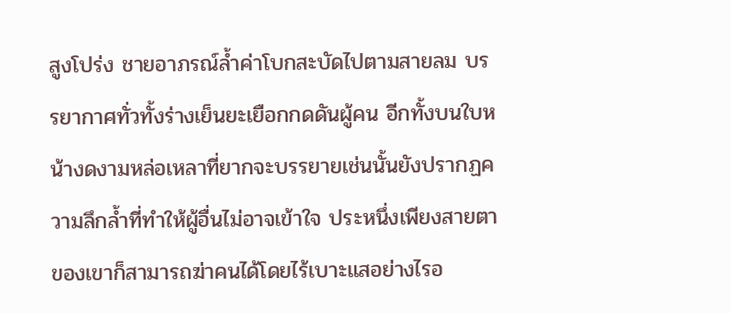สูงโปร่ง ชายอาภรณ์ล้ำค่าโบกสะบัดไปตามสายลม บรรยากาศทั่วทั้งร่างเย็นยะเยือกกดดันผู้คน อีกทั้งบนใบหน้างดงามหล่อเหลาที่ยากจะบรรยายเช่นนั้นยังปรากฏความลึกล้ำที่ทำให้ผู้อื่นไม่อาจเข้าใจ ประหนึ่งเพียงสายตาของเขาก็สามารถฆ่าคนได้โดยไร้เบาะแสอย่างไรอ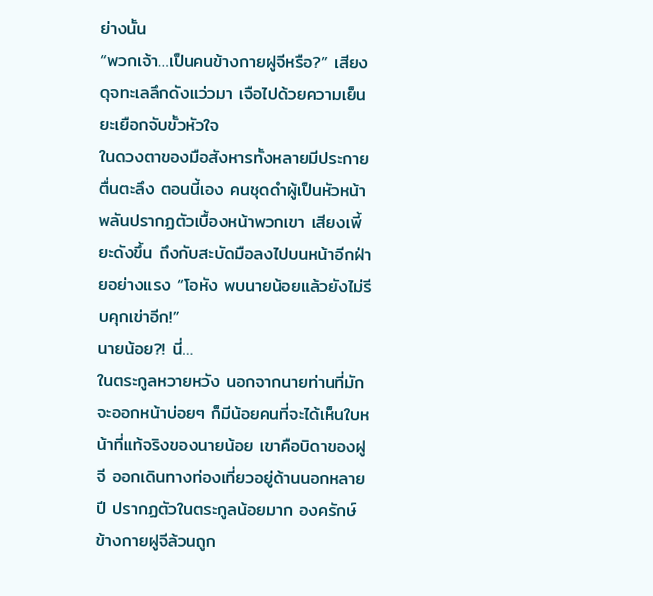ย่างนั้น
“พวกเจ้า…เป็นคนข้างกายฝูจีหรือ?” เสียงดุจทะเลลึกดังแว่วมา เจือไปด้วยความเย็นยะเยือกจับขั้วหัวใจ
ในดวงตาของมือสังหารทั้งหลายมีประกายตื่นตะลึง ตอนนี้เอง คนชุดดำผู้เป็นหัวหน้าพลันปรากฏตัวเบื้องหน้าพวกเขา เสียงเพี้ยะดังขึ้น ถึงกับสะบัดมือลงไปบนหน้าอีกฝ่ายอย่างแรง “โอหัง พบนายน้อยแล้วยังไม่รีบคุกเข่าอีก!”
นายน้อย?! นี่…
ในตระกูลหวายหวัง นอกจากนายท่านที่มักจะออกหน้าบ่อยๆ ก็มีน้อยคนที่จะได้เห็นใบหน้าที่แท้จริงของนายน้อย เขาคือบิดาของฝูจี ออกเดินทางท่องเที่ยวอยู่ด้านนอกหลายปี ปรากฏตัวในตระกูลน้อยมาก องครักษ์ข้างกายฝูจีล้วนถูก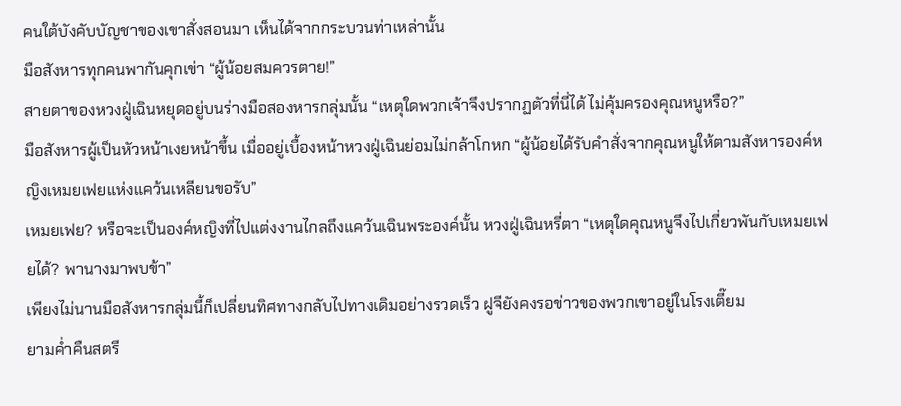คนใต้บังคับบัญชาของเขาสั่งสอนมา เห็นได้จากกระบวนท่าเหล่านั้น
มือสังหารทุกคนพากันคุกเข่า “ผู้น้อยสมควรตาย!”
สายตาของหวงฝู่เฉินหยุดอยู่บนร่างมือสองหารกลุ่มนั้น “เหตุใดพวกเจ้าจึงปรากฏตัวที่นี่ได้ ไม่คุ้มครองคุณหนูหรือ?”
มือสังหารผู้เป็นหัวหน้าเงยหน้าขึ้น เมื่ออยู่เบื้องหน้าหวงฝู่เฉินย่อมไม่กล้าโกหก “ผู้น้อยได้รับคำสั่งจากคุณหนูให้ตามสังหารองค์หญิงเหมยเฟยแห่งแคว้นเหลียนขอรับ”
เหมยเฟย? หรือจะเป็นองค์หญิงที่ไปแต่งงานไกลถึงแคว้นเฉินพระองค์นั้น หวงฝู่เฉินหรี่ตา “เหตุใดคุณหนูจึงไปเกี่ยวพันกับเหมยเฟยได้? พานางมาพบข้า”
เพียงไม่นานมือสังหารกลุ่มนี้ก็เปลี่ยนทิศทางกลับไปทางเดิมอย่างรวดเร็ว ฝูจียังคงรอข่าวของพวกเขาอยู่ในโรงเตี๊ยม
ยามค่ำคืนสตรี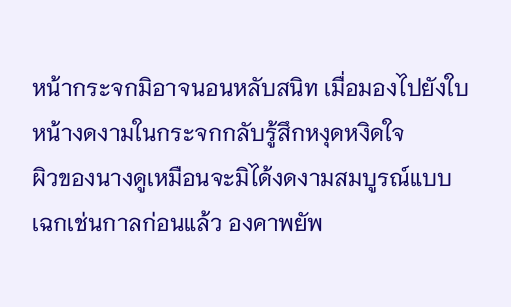หน้ากระจกมิอาจนอนหลับสนิท เมื่อมองไปยังใบหน้างดงามในกระจกกลับรู้สึกหงุดหงิดใจ
ผิวของนางดูเหมือนจะมิได้งดงามสมบูรณ์แบบเฉกเช่นกาลก่อนแล้ว องคาพยัพ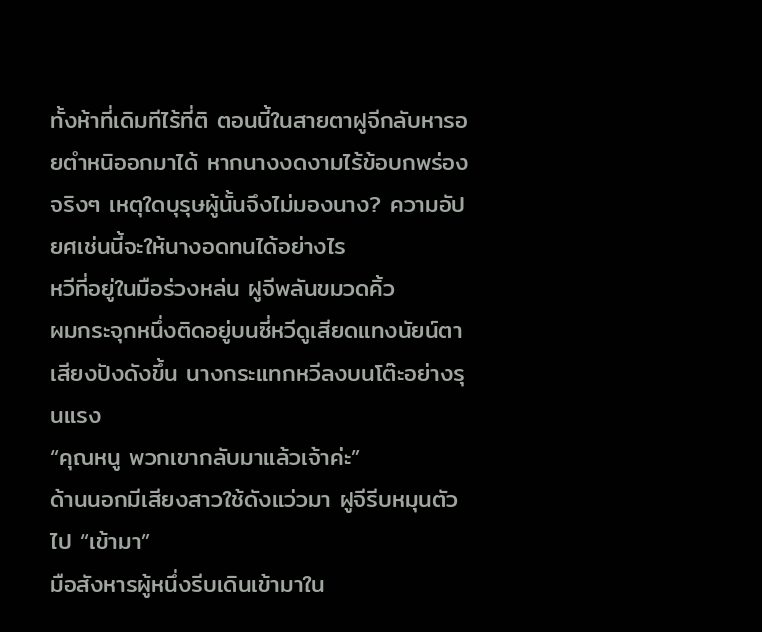ทั้งห้าที่เดิมทีไร้ที่ติ ตอนนี้ในสายตาฝูจีกลับหารอยตำหนิออกมาได้ หากนางงดงามไร้ข้อบกพร่องจริงๆ เหตุใดบุรุษผู้นั้นจึงไม่มองนาง? ความอัปยศเช่นนี้จะให้นางอดทนได้อย่างไร
หวีที่อยู่ในมือร่วงหล่น ฝูจีพลันขมวดคิ้ว
ผมกระจุกหนึ่งติดอยู่บนซี่หวีดูเสียดแทงนัยน์ตา เสียงปังดังขึ้น นางกระแทกหวีลงบนโต๊ะอย่างรุนแรง
“คุณหนู พวกเขากลับมาแล้วเจ้าค่ะ”
ด้านนอกมีเสียงสาวใช้ดังแว่วมา ฝูจีรีบหมุนตัวไป “เข้ามา”
มือสังหารผู้หนึ่งรีบเดินเข้ามาใน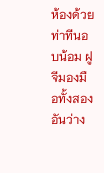ห้องด้วยท่าทีนอบน้อม ฝูจีมองมือทั้งสองอันว่าง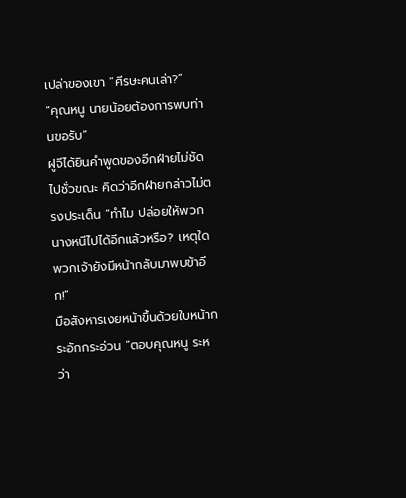เปล่าของเขา “ศีรษะคนเล่า?”
“คุณหนู นายน้อยต้องการพบท่านขอรับ”
ฝูจีได้ยินคำพูดของอีกฝ่ายไม่ชัดไปชั่วขณะ คิดว่าอีกฝ่ายกล่าวไม่ตรงประเด็น “ทำไม ปล่อยให้พวกนางหนีไปได้อีกแล้วหรือ? เหตุใดพวกเจ้ายังมีหน้ากลับมาพบข้าอีก!”
มือสังหารเงยหน้าขึ้นด้วยใบหน้ากระอักกระอ่วน “ตอบคุณหนู ระหว่า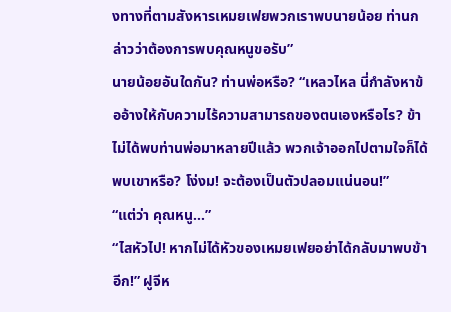งทางที่ตามสังหารเหมยเฟยพวกเราพบนายน้อย ท่านกล่าวว่าต้องการพบคุณหนูขอรับ”
นายน้อยอันใดกัน? ท่านพ่อหรือ? “เหลวไหล นี่กำลังหาข้ออ้างให้กับความไร้ความสามารถของตนเองหรือไร? ข้าไม่ได้พบท่านพ่อมาหลายปีแล้ว พวกเจ้าออกไปตามใจก็ได้พบเขาหรือ? โง่งม! จะต้องเป็นตัวปลอมแน่นอน!”
“แต่ว่า คุณหนู…”
“ไสหัวไป! หากไม่ได้หัวของเหมยเฟยอย่าได้กลับมาพบข้าอีก!” ฝูจีห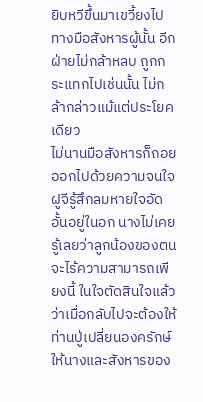ยิบหวีขึ้นมาเขวี้ยงไปทางมือสังหารผู้นั้น อีกฝ่ายไม่กล้าหลบ ถูกกระแทกไปเช่นนั้น ไม่กล้ากล่าวแม้แต่ประโยคเดียว
ไม่นานมือสังหารก็ถอยออกไปด้วยความจนใจ ฝูจีรู้สึกลมหายใจอัดอั้นอยู่ในอก นางไม่เคยรู้เลยว่าลูกน้องของตนจะไร้ความสามารถเพียงนี้ ในใจตัดสินใจแล้วว่าเมื่อกลับไปจะต้องให้ท่านปู่เปลี่ยนองครักษ์ให้นางและสังหารของ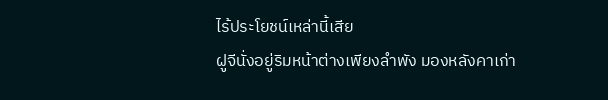ไร้ประโยชน์เหล่านี้เสีย
ฝูจีนั่งอยู่ริมหน้าต่างเพียงลำพัง มองหลังคาเก่า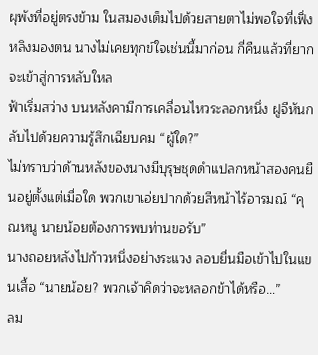ผุพังที่อยู่ตรงข้าม ในสมองเต็มไปด้วยสายตาไม่พอใจที่เฟิ่งหลิงมองตน นางไม่เคยทุกข์ใจเช่นนี้มาก่อน กี่คืนแล้วที่ยากจะเข้าสู่การหลับใหล
ฟ้าเริ่มสว่าง บนหลังคามีการเคลื่อนไหวระลอกหนึ่ง ฝูจีหันกลับไปด้วยความรู้สึกเฉียบคม “ผู้ใด?”
ไม่ทราบว่าด้านหลังของนางมีบุรุษชุดดำแปลกหน้าสองคนยืนอยู่ตั้งแต่เมื่อใด พวกเขาเอ่ยปากด้วยสีหน้าไร้อารมณ์ “คุณหนู นายน้อยต้องการพบท่านขอรับ”
นางถอยหลังไปก้าวหนึ่งอย่างระแวง ลอบยื่นมือเข้าไปในแขนเสื้อ “นายน้อย? พวกเจ้าคิดว่าจะหลอกข้าได้หรือ…”
ลม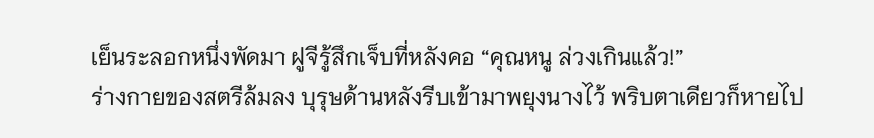เย็นระลอกหนึ่งพัดมา ฝูจีรู้สึกเจ็บที่หลังคอ “คุณหนู ล่วงเกินแล้ว!”
ร่างกายของสตรีล้มลง บุรุษด้านหลังรีบเข้ามาพยุงนางไว้ พริบตาเดียวก็หายไป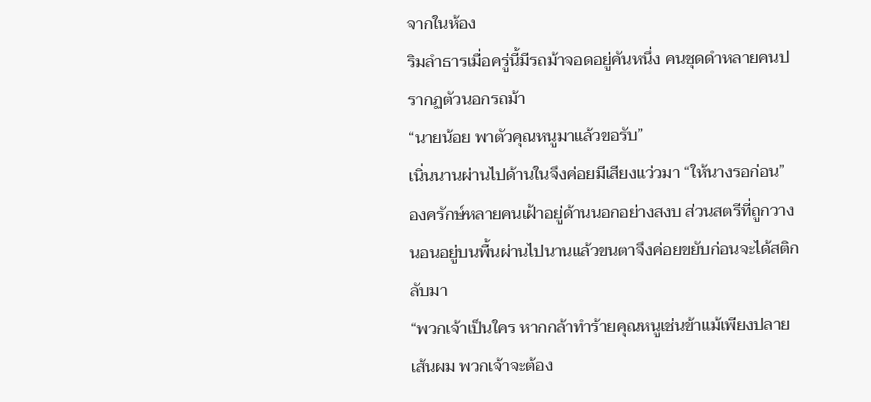จากในห้อง
ริมลำธารเมื่อครู่นี้มีรถม้าจอดอยู่คันหนึ่ง คนชุดดำหลายคนปรากฏตัวนอกรถม้า
“นายน้อย พาตัวคุณหนูมาแล้วขอรับ”
เนิ่นนานผ่านไปด้านในจึงค่อยมีเสียงแว่วมา “ให้นางรอก่อน”
องครักษ์หลายคนเฝ้าอยู่ด้านนอกอย่างสงบ ส่วนสตรีที่ถูกวางนอนอยู่บนพื้นผ่านไปนานแล้วขนตาจึงค่อยขยับก่อนจะได้สติกลับมา
“พวกเจ้าเป็นใคร หากกล้าทำร้ายคุณหนูเช่นข้าแม้เพียงปลายเส้นผม พวกเจ้าจะต้อง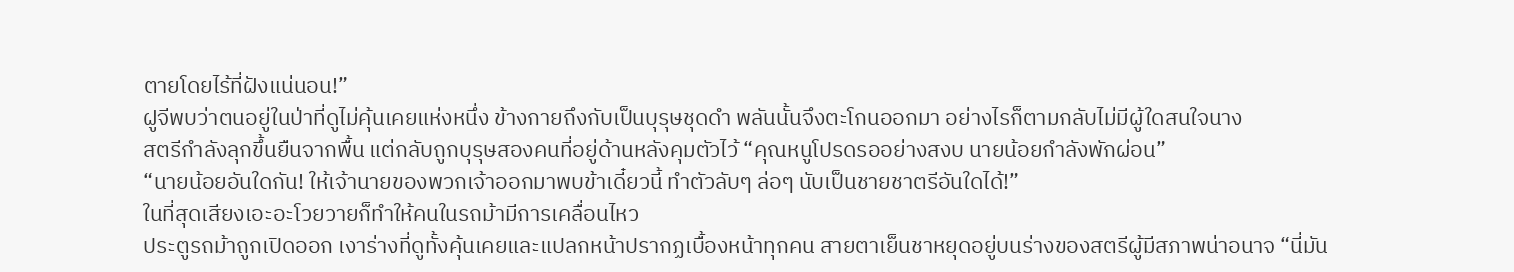ตายโดยไร้ที่ฝังแน่นอน!”
ฝูจีพบว่าตนอยู่ในป่าที่ดูไม่คุ้นเคยแห่งหนึ่ง ข้างกายถึงกับเป็นบุรุษชุดดำ พลันนั้นจึงตะโกนออกมา อย่างไรก็ตามกลับไม่มีผู้ใดสนใจนาง
สตรีกำลังลุกขึ้นยืนจากพื้น แต่กลับถูกบุรุษสองคนที่อยู่ด้านหลังคุมตัวไว้ “คุณหนูโปรดรออย่างสงบ นายน้อยกำลังพักผ่อน”
“นายน้อยอันใดกัน! ให้เจ้านายของพวกเจ้าออกมาพบข้าเดี๋ยวนี้ ทำตัวลับๆ ล่อๆ นับเป็นชายชาตรีอันใดได้!”
ในที่สุดเสียงเอะอะโวยวายก็ทำให้คนในรถม้ามีการเคลื่อนไหว
ประตูรถม้าถูกเปิดออก เงาร่างที่ดูทั้งคุ้นเคยและแปลกหน้าปรากฏเบื้องหน้าทุกคน สายตาเย็นชาหยุดอยู่บนร่างของสตรีผู้มีสภาพน่าอนาจ “นี่มัน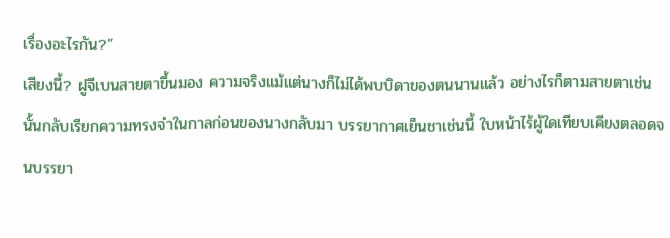เรื่องอะไรกัน?”
เสียงนี้? ฝูจีเบนสายตาขึ้นมอง ความจริงแม้แต่นางก็ไม่ได้พบบิดาของตนนานแล้ว อย่างไรก็ตามสายตาเช่นนั้นกลับเรียกความทรงจำในกาลก่อนของนางกลับมา บรรยากาศเย็นชาเช่นนี้ ใบหน้าไร้ผู้ใดเทียบเคียงตลอดจนบรรยา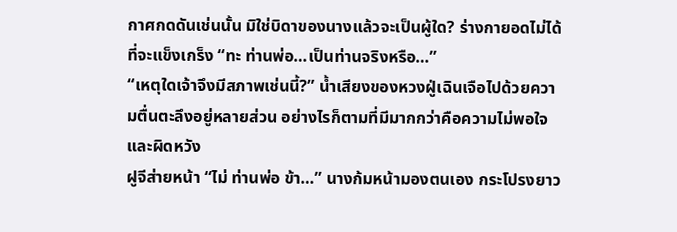กาศกดดันเช่นนั้น มิใช่บิดาของนางแล้วจะเป็นผู้ใด? ร่างกายอดไม่ได้ที่จะแข็งเกร็ง “ทะ ท่านพ่อ…เป็นท่านจริงหรือ…”
“เหตุใดเจ้าจึงมีสภาพเช่นนี้?” น้ำเสียงของหวงฝู่เฉินเจือไปด้วยความตื่นตะลึงอยู่หลายส่วน อย่างไรก็ตามที่มีมากกว่าคือความไม่พอใจและผิดหวัง
ฝูจีส่ายหน้า “ไม่ ท่านพ่อ ข้า…” นางก้มหน้ามองตนเอง กระโปรงยาว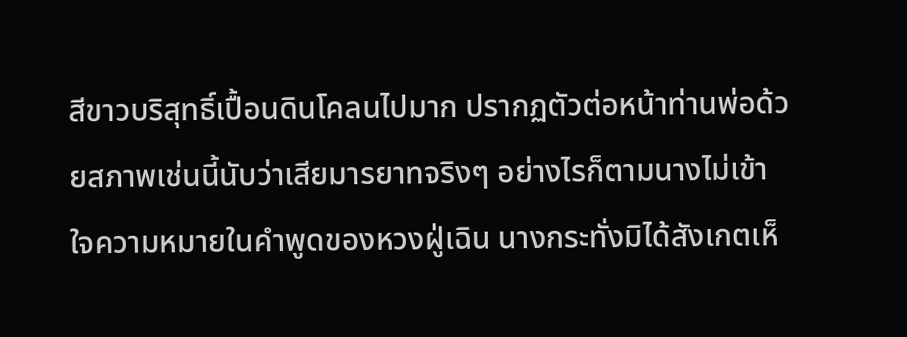สีขาวบริสุทธิ์เปื้อนดินโคลนไปมาก ปรากฏตัวต่อหน้าท่านพ่อด้วยสภาพเช่นนี้นับว่าเสียมารยาทจริงๆ อย่างไรก็ตามนางไม่เข้าใจความหมายในคำพูดของหวงฝู่เฉิน นางกระทั่งมิได้สังเกตเห็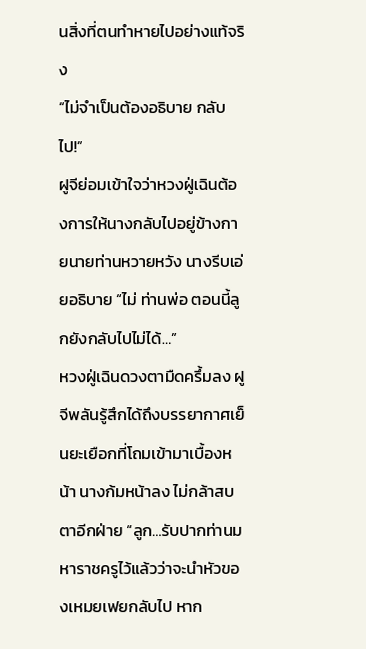นสิ่งที่ตนทำหายไปอย่างแท้จริง
“ไม่จำเป็นต้องอธิบาย กลับไป!”
ฝูจีย่อมเข้าใจว่าหวงฝู่เฉินต้องการให้นางกลับไปอยู่ข้างกายนายท่านหวายหวัง นางรีบเอ่ยอธิบาย “ไม่ ท่านพ่อ ตอนนี้ลูกยังกลับไปไม่ได้…”
หวงฝู่เฉินดวงตามืดครึ้มลง ฝูจีพลันรู้สึกได้ถึงบรรยากาศเย็นยะเยือกที่โถมเข้ามาเบื้องหน้า นางก้มหน้าลง ไม่กล้าสบตาอีกฝ่าย “ลูก…รับปากท่านมหาราชครูไว้แล้วว่าจะนำหัวของเหมยเฟยกลับไป หาก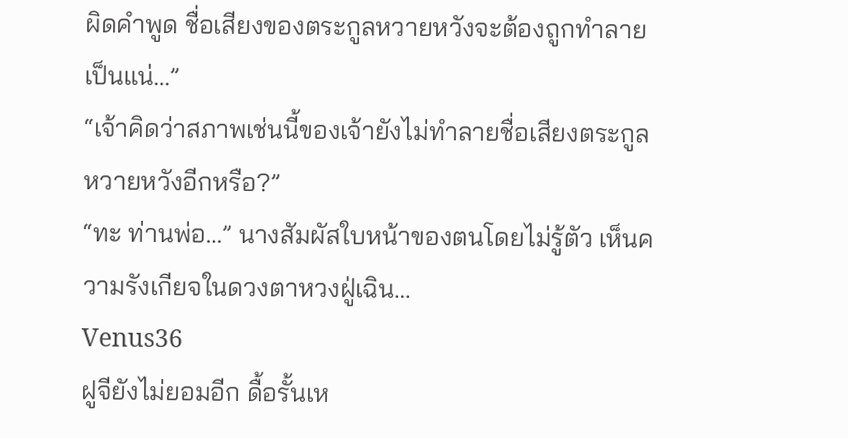ผิดคำพูด ชื่อเสียงของตระกูลหวายหวังจะต้องถูกทำลายเป็นแน่…”
“เจ้าคิดว่าสภาพเช่นนี้ของเจ้ายังไม่ทำลายชื่อเสียงตระกูลหวายหวังอีกหรือ?”
“ทะ ท่านพ่อ…” นางสัมผัสใบหน้าของตนโดยไม่รู้ตัว เห็นความรังเกียจในดวงตาหวงฝู่เฉิน…
Venus36
ฝูจียังไม่ยอมอีก ดื้อรั้นเห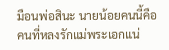มือนพ่อสินะ นายน้อยคนนี้คือคนที่หลงรักแม่พระเอกแน่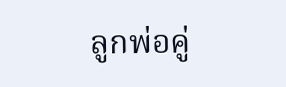ลูกพ่อคู่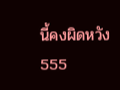นี้คงผิดหวัง 555